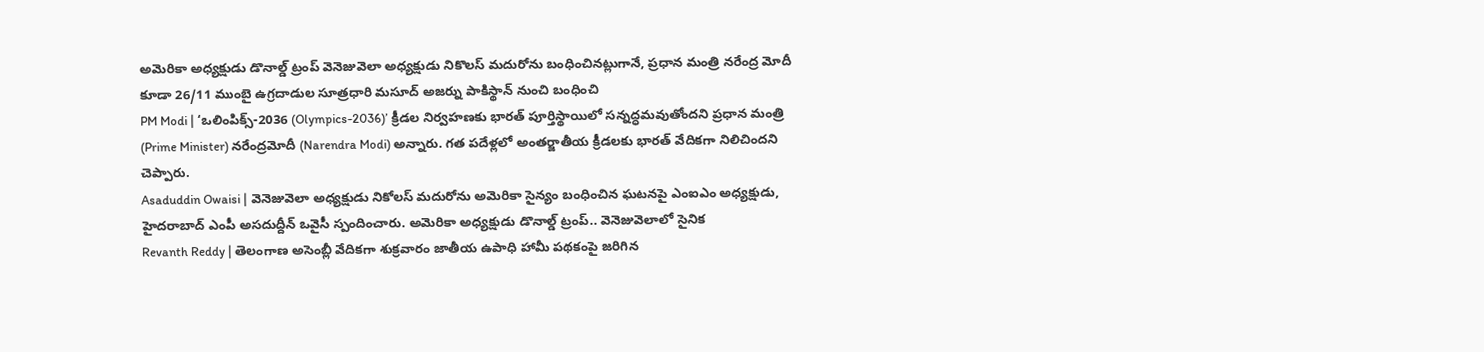అమెరికా అధ్యక్షుడు డొనాల్డ్ ట్రంప్ వెనెజువెలా అధ్యక్షుడు నికొలస్ మదురోను బంధించినట్లుగానే, ప్రధాన మంత్రి నరేంద్ర మోదీ కూడా 26/11 ముంబై ఉగ్రదాడుల సూత్రధారి మసూద్ అజర్ను పాకిస్థాన్ నుంచి బంధించి
PM Modi | ‘ఒలింపిక్స్-2036 (Olympics-2036)’ క్రీడల నిర్వహణకు భారత్ పూర్తిస్థాయిలో సన్నద్ధమవుతోందని ప్రధాన మంత్రి (Prime Minister) నరేంద్రమోదీ (Narendra Modi) అన్నారు. గత పదేళ్లలో అంతర్జాతీయ క్రీడలకు భారత్ వేదికగా నిలిచిందని చెప్పారు.
Asaduddin Owaisi | వెనెజువెలా అధ్యక్షుడు నికోలస్ మదురోను అమెరికా సైన్యం బంధించిన ఘటనపై ఎంఐఎం అధ్యక్షుడు, హైదరాబాద్ ఎంపీ అసదుద్దీన్ ఒవైసీ స్పందించారు. అమెరికా అధ్యక్షుడు డొనాల్డ్ ట్రంప్.. వెనెజువెలాలో సైనిక
Revanth Reddy | తెలంగాణ అసెంబ్లీ వేదికగా శుక్రవారం జాతీయ ఉపాధి హామీ పథకంపై జరిగిన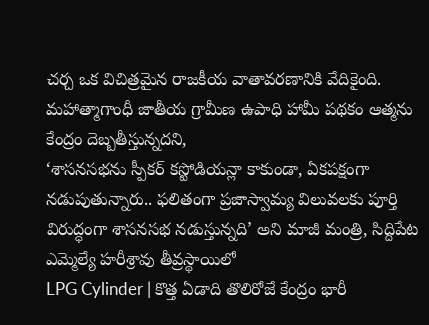చర్చ ఒక విచిత్రమైన రాజకీయ వాతావరణానికి వేదికైంది. మహాత్మాగాంధీ జాతీయ గ్రామీణ ఉపాధి హామీ పథకం ఆత్మను కేంద్రం దెబ్బతీస్తున్నదని,
‘శాసనసభను స్పీకర్ కస్టోడియన్లా కాకుండా, ఏకపక్షంగా నడుపుతున్నారు.. ఫలితంగా ప్రజాస్వామ్య విలువలకు పూర్తి విరుద్ధంగా శాసనసభ నడుస్తున్నది’ అని మాజీ మంత్రి, సిద్దిపేట ఎమ్మెల్యే హరీశ్రావు తీవ్రస్థాయిలో
LPG Cylinder | కొత్త ఏడాది తొలిరోజే కేంద్రం భారీ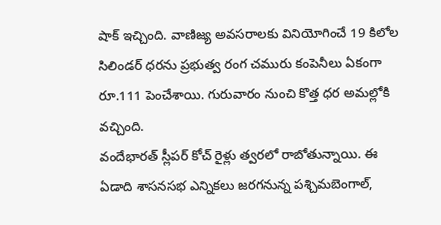షాక్ ఇచ్చింది. వాణిజ్య అవసరాలకు వినియోగించే 19 కిలోల సిలిండర్ ధరను ప్రభుత్వ రంగ చమురు కంపెనీలు ఏకంగా రూ.111 పెంచేశాయి. గురువారం నుంచి కొత్త ధర అమల్లోకి వచ్చింది.
వందేభారత్ స్లీపర్ కోచ్ రైళ్లు త్వరలో రాబోతున్నాయి. ఈ ఏడాది శాసనసభ ఎన్నికలు జరగనున్న పశ్చిమబెంగాల్,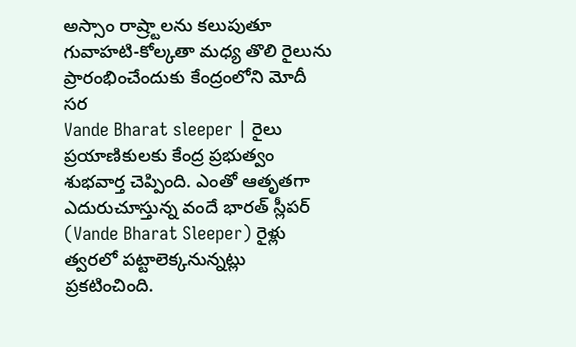అస్సాం రాష్ర్టాలను కలుపుతూ గువాహటి-కోల్కతా మధ్య తొలి రైలును ప్రారంభించేందుకు కేంద్రంలోని మోదీ సర
Vande Bharat sleeper | రైలు ప్రయాణికులకు కేంద్ర ప్రభుత్వం శుభవార్త చెప్పింది. ఎంతో ఆతృతగా ఎదురుచూస్తున్న వందే భారత్ స్లీపర్ (Vande Bharat Sleeper) రైళ్లు త్వరలో పట్టాలెక్కనున్నట్లు ప్రకటించింది.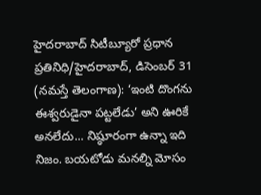హైదరాబాద్ సిటీబ్యూరో ప్రధాన ప్రతినిధి/హైదరాబాద్, డిసెంబర్ 31 (నమస్తే తెలంగాణ): ‘ఇంటి దొంగను ఈశ్వరుడైనా పట్టలేడు’ అని ఊరికే అనలేదు... నిష్ఠూరంగా ఉన్నా ఇది నిజం. బయటోడు మనల్ని మోసం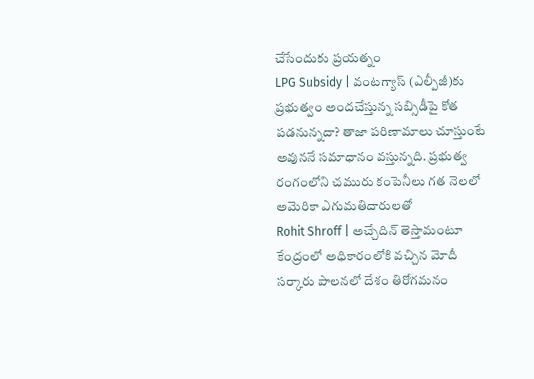చేసేందుకు ప్రయత్నం
LPG Subsidy | వంటగ్యాస్ (ఎల్పీజీ)కు ప్రభుత్వం అందచేస్తున్న సబ్సిడీపై కోత పడనున్నదా? తాజా పరిణామాలు చూస్తుంటే అవుననే సమాధానం వస్తున్నది. ప్రభుత్వ రంగంలోని చమురు కంపెనీలు గత నెలలో అమెరికా ఎగుమతిదారులతో
Rohit Shroff | అచ్చేదిన్ తెస్తామంటూ కేంద్రంలో అధికారంలోకి వచ్చిన మోదీ సర్కారు పాలనలో దేశం తిరోగమనం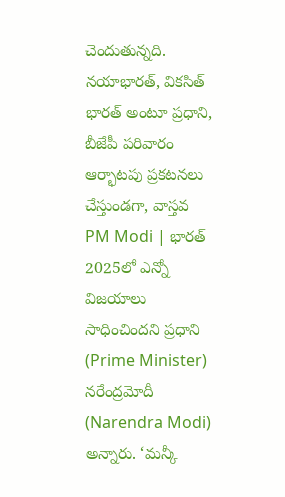చెందుతున్నది. నయాభారత్, వికసిత్ భారత్ అంటూ ప్రధాని, బీజేపీ పరివారం ఆర్భాటపు ప్రకటనలు చేస్తుండగా, వాస్తవ
PM Modi | భారత్ 2025లో ఎన్నో విజయాలు సాధించిందని ప్రధాని (Prime Minister) నరేంద్రమోదీ (Narendra Modi) అన్నారు. ‘మన్కీ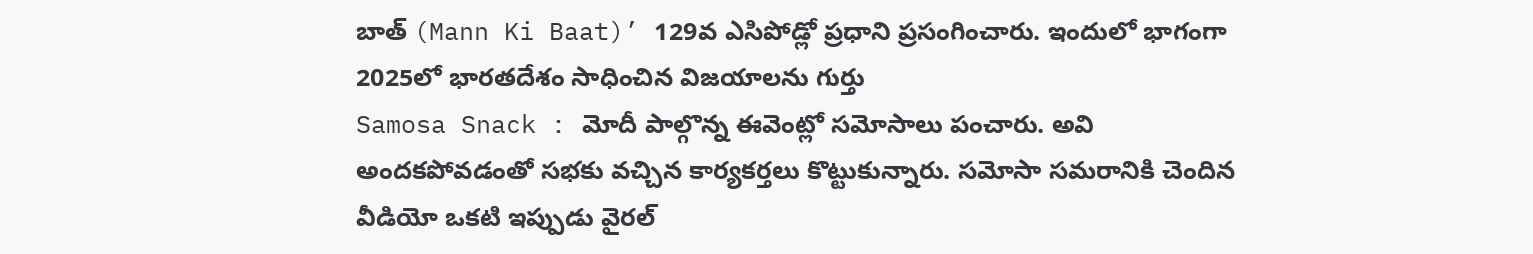బాత్ (Mann Ki Baat)’ 129వ ఎసిపోడ్లో ప్రధాని ప్రసంగించారు. ఇందులో భాగంగా 2025లో భారతదేశం సాధించిన విజయాలను గుర్తు
Samosa Snack : మోదీ పాల్గొన్న ఈవెంట్లో సమోసాలు పంచారు. అవి అందకపోవడంతో సభకు వచ్చిన కార్యకర్తలు కొట్టుకున్నారు. సమోసా సమరానికి చెందిన వీడియో ఒకటి ఇప్పుడు వైరల్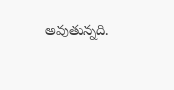అవుతున్నది.